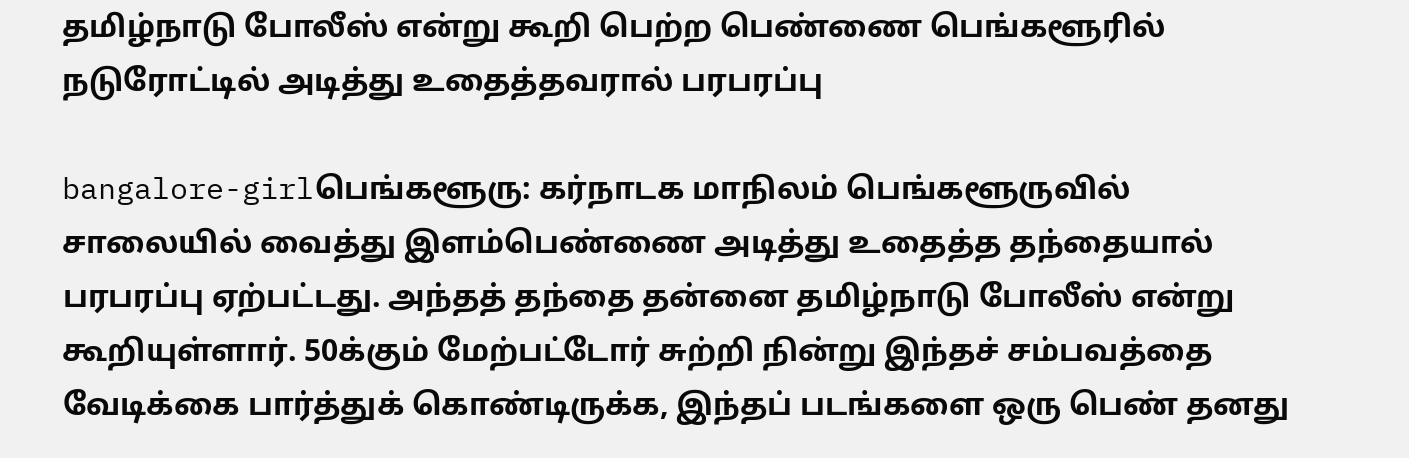தமிழ்நாடு போலீஸ் என்று கூறி பெற்ற பெண்ணை பெங்களூரில் நடுரோட்டில் அடித்து உதைத்தவரால் பரபரப்பு

bangalore-girlபெங்களூரு: கர்நாடக மாநிலம் பெங்களூருவில் சாலையில் வைத்து இளம்பெண்ணை அடித்து உதைத்த தந்தையால் பரபரப்பு ஏற்பட்டது. அந்தத் தந்தை தன்னை தமிழ்நாடு போலீஸ் என்று கூறியுள்ளார். 50க்கும் மேற்பட்டோர் சுற்றி நின்று இந்தச் சம்பவத்தை வேடிக்கை பார்த்துக் கொண்டிருக்க, இந்தப் படங்களை ஒரு பெண் தனது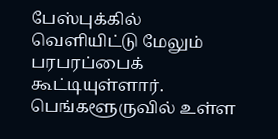பேஸ்புக்கில் வெளியிட்டு மேலும் பரபரப்பைக் கூட்டியுள்ளார். பெங்களூருவில் உள்ள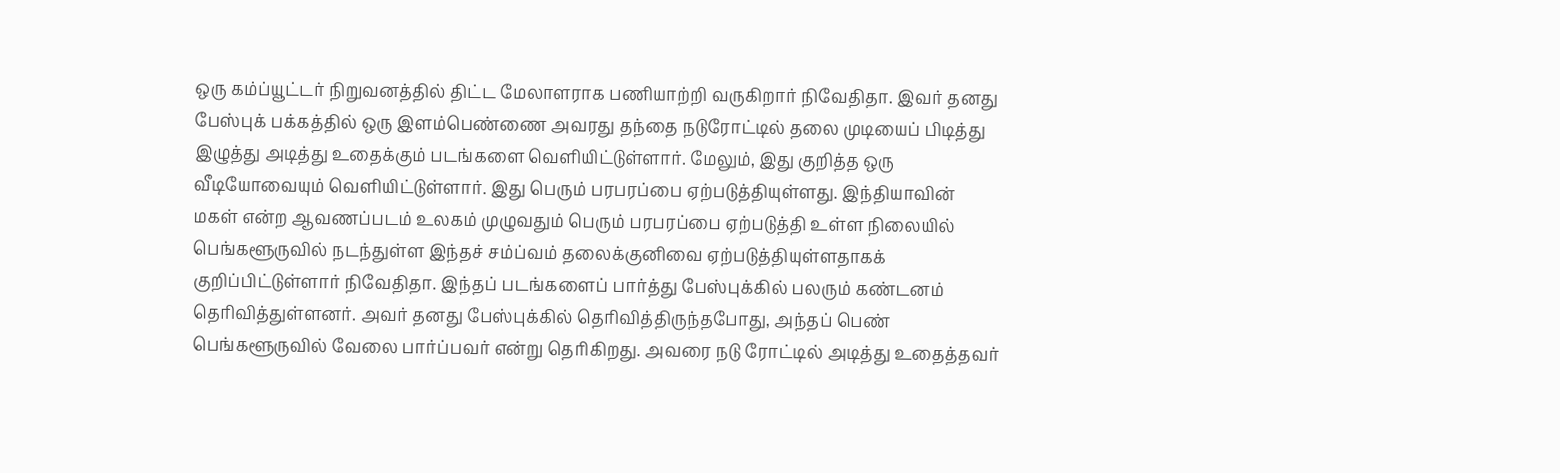ஒரு கம்ப்யூட்டர் நிறுவனத்தில் திட்ட மேலாளராக பணியாற்றி வருகிறார் நிவேதிதா. இவர் தனது பேஸ்புக் பக்கத்தில் ஒரு இளம்பெண்ணை அவரது தந்தை நடுரோட்டில் தலை முடியைப் பிடித்து இழுத்து அடித்து உதைக்கும் படங்களை வெளியிட்டுள்ளார். மேலும், இது குறித்த ஒரு வீடியோவையும் வெளியிட்டுள்ளார். இது பெரும் பரபரப்பை ஏற்படுத்தியுள்ளது. இந்தியாவின் மகள் என்ற ஆவணப்படம் உலகம் முழுவதும் பெரும் பரபரப்பை ஏற்படுத்தி உள்ள நிலையில் பெங்களூருவில் நடந்துள்ள இந்தச் சம்ப்வம் தலைக்குனிவை ஏற்படுத்தியுள்ளதாகக் குறிப்பிட்டுள்ளார் நிவேதிதா. இந்தப் படங்களைப் பார்த்து பேஸ்புக்கில் பலரும் கண்டனம் தெரிவித்துள்ளனர். அவர் தனது பேஸ்புக்கில் தெரிவித்திருந்தபோது, அந்தப் பெண் பெங்களூருவில் வேலை பார்ப்பவர் என்று தெரிகிறது. அவரை நடு ரோட்டில் அடித்து உதைத்தவர்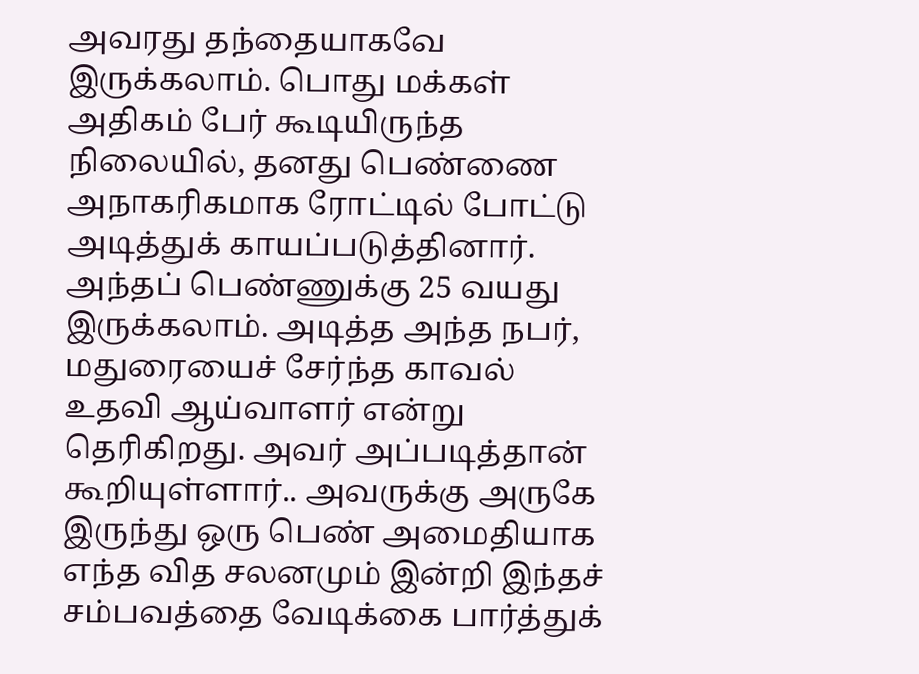அவரது தந்தையாகவே இருக்கலாம். பொது மக்கள் அதிகம் பேர் கூடியிருந்த நிலையில், தனது பெண்ணை அநாகரிகமாக ரோட்டில் போட்டு அடித்துக் காயப்படுத்தினார். அந்தப் பெண்ணுக்கு 25 வயது இருக்கலாம். அடித்த அந்த நபர், மதுரையைச் சேர்ந்த காவல் உதவி ஆய்வாளர் என்று தெரிகிறது. அவர் அப்படித்தான் கூறியுள்ளார்.. அவருக்கு அருகே இருந்து ஒரு பெண் அமைதியாக எந்த வித சலனமும் இன்றி இந்தச் சம்பவத்தை வேடிக்கை பார்த்துக்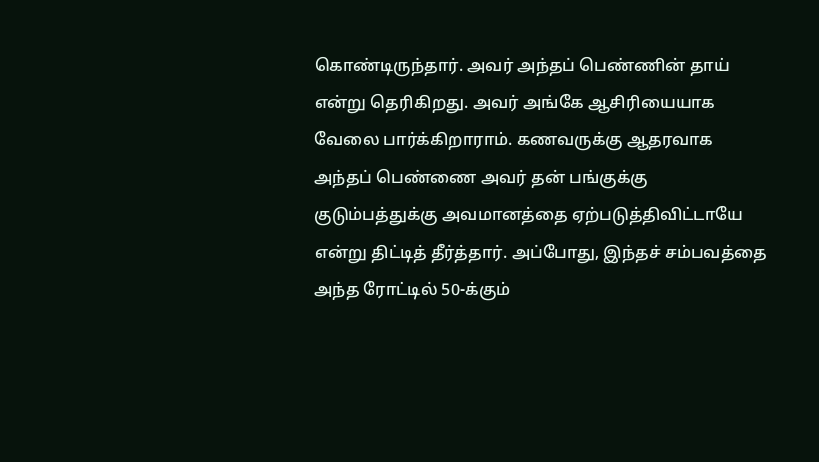கொண்டிருந்தார். அவர் அந்தப் பெண்ணின் தாய் என்று தெரிகிறது. அவர் அங்கே ஆசிரியையாக வேலை பார்க்கிறாராம். கணவருக்கு ஆதரவாக அந்தப் பெண்ணை அவர் தன் பங்குக்கு குடும்பத்துக்கு அவமானத்தை ஏற்படுத்திவிட்டாயே என்று திட்டித் தீர்த்தார். அப்போது, இந்தச் சம்பவத்தை அந்த ரோட்டில் 50-க்கும்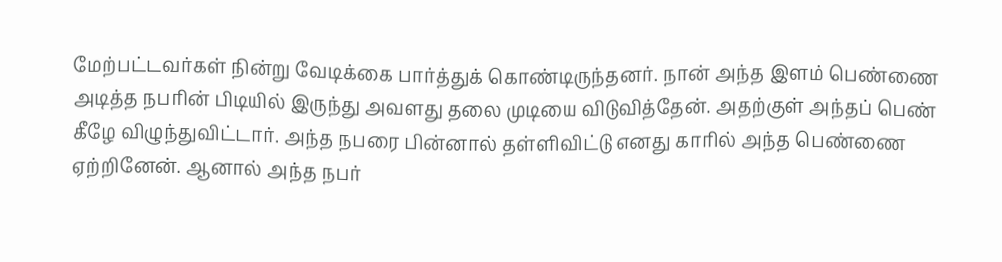மேற்பட்டவர்கள் நின்று வேடிக்கை பார்த்துக் கொண்டிருந்தனர். நான் அந்த இளம் பெண்ணை அடித்த நபரின் பிடியில் இருந்து அவளது தலை முடியை விடுவித்தேன். அதற்குள் அந்தப் பெண் கீழே விழுந்துவிட்டார். அந்த நபரை பின்னால் தள்ளிவிட்டு எனது காரில் அந்த பெண்ணை ஏற்றினேன். ஆனால் அந்த நபர்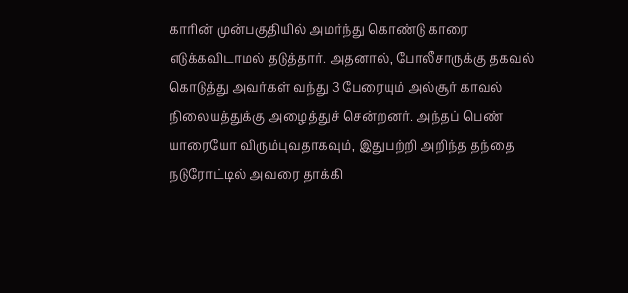காரின் முன்பகுதியில் அமர்ந்து கொண்டு காரை எடுக்கவிடாமல் தடுத்தார். அதனால், போலீசாருக்கு தகவல் கொடுத்து அவர்கள் வந்து 3 பேரையும் அல்சூர் காவல் நிலையத்துக்கு அழைத்துச் சென்றனர். அந்தப் பெண் யாரையோ விரும்புவதாகவும், இதுபற்றி அறிந்த தந்தை நடுரோட்டில் அவரை தாக்கி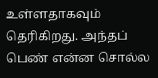உள்ளதாகவும் தெரிகிறது. அந்தப் பெண் என்ன சொல்ல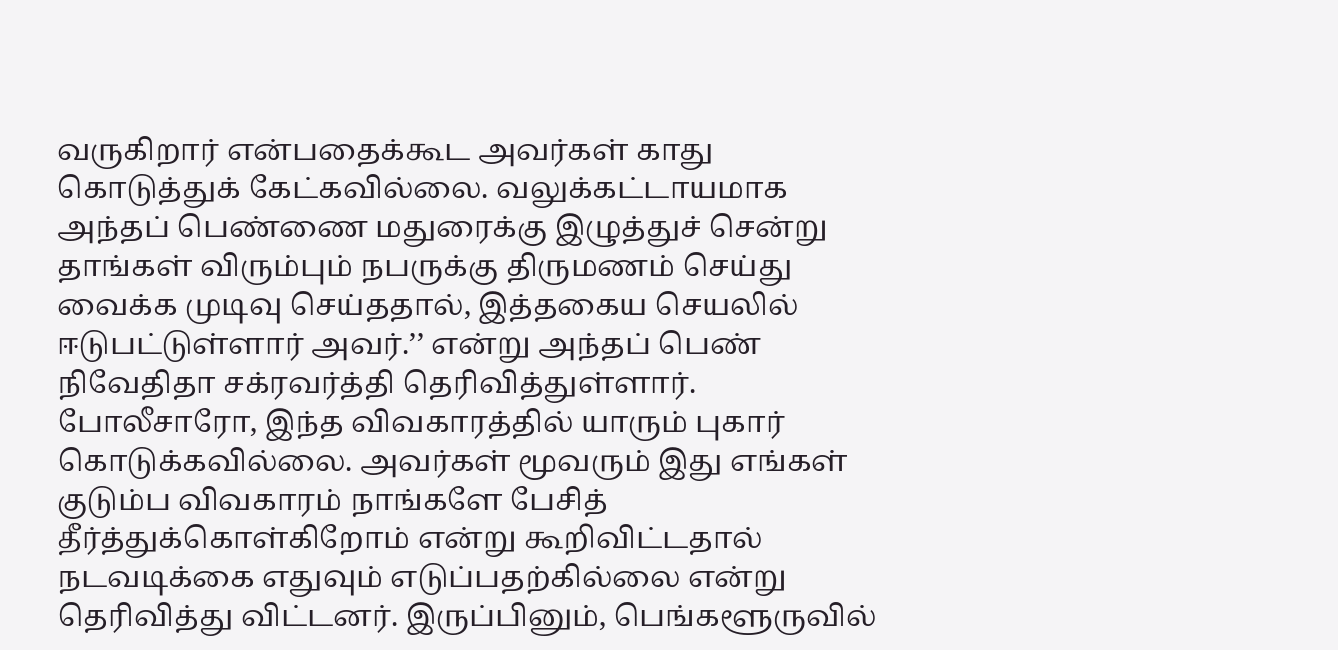வருகிறார் என்பதைக்கூட அவர்கள் காது கொடுத்துக் கேட்கவில்லை. வலுக்கட்டாயமாக அந்தப் பெண்ணை மதுரைக்கு இழுத்துச் சென்று தாங்கள் விரும்பும் நபருக்கு திருமணம் செய்து வைக்க முடிவு செய்ததால், இத்தகைய செயலில் ஈடுபட்டுள்ளார் அவர்.’’ என்று அந்தப் பெண் நிவேதிதா சக்ரவர்த்தி தெரிவித்துள்ளார். போலீசாரோ, இந்த விவகாரத்தில் யாரும் புகார் கொடுக்கவில்லை. அவர்கள் மூவரும் இது எங்கள் குடும்ப விவகாரம் நாங்களே பேசித் தீர்த்துக்கொள்கிறோம் என்று கூறிவிட்டதால் நடவடிக்கை எதுவும் எடுப்பதற்கில்லை என்று தெரிவித்து விட்டனர். இருப்பினும், பெங்களூருவில்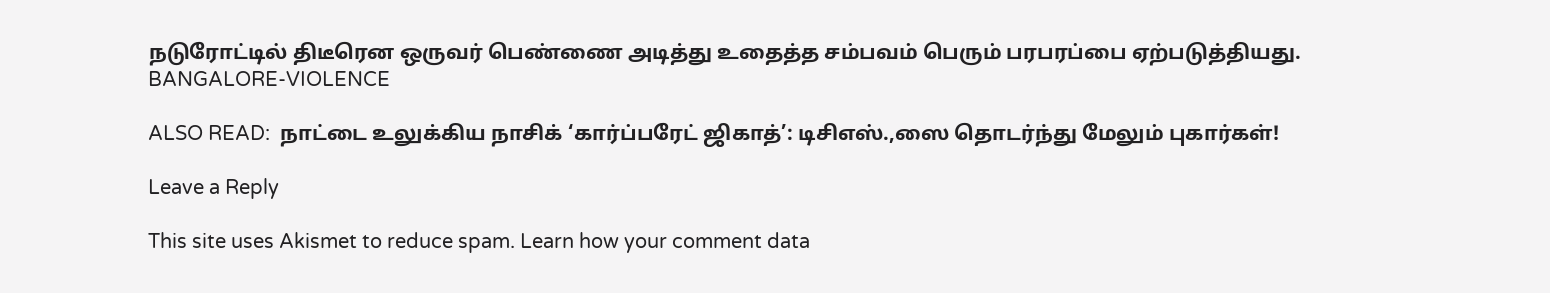நடுரோட்டில் திடீரென ஒருவர் பெண்ணை அடித்து உதைத்த சம்பவம் பெரும் பரபரப்பை ஏற்படுத்தியது. BANGALORE-VIOLENCE

ALSO READ:  நாட்டை உலுக்கிய நாசிக் ‘கார்ப்பரேட் ஜிகாத்’: டிசிஎஸ்.,ஸை தொடர்ந்து மேலும் புகார்கள்!

Leave a Reply

This site uses Akismet to reduce spam. Learn how your comment data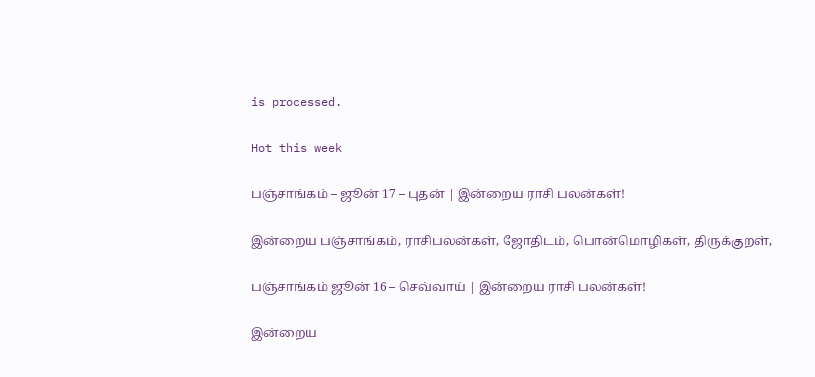is processed.

Hot this week

பஞ்சாங்கம் – ஜூன் 17 – புதன் | இன்றைய ராசி பலன்கள்!

இன்றைய பஞ்சாங்கம், ராசிபலன்கள், ஜோதிடம், பொன்மொழிகள், திருக்குறள்,

பஞ்சாங்கம் ஜூன் 16 – செவ்வாய் | இன்றைய ராசி பலன்கள்!

இன்றைய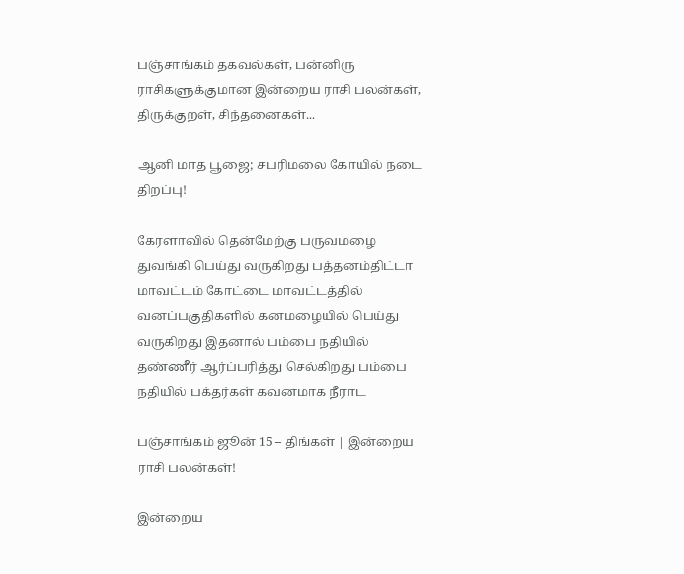பஞ்சாங்கம் தகவல்கள், பன்னிரு ராசிகளுக்குமான இன்றைய ராசி பலன்கள், திருக்குறள், சிந்தனைகள்...

ஆனி மாத பூஜை; சபரிமலை கோயில் நடை திறப்பு!

கேரளாவில் தென்மேற்கு பருவமழை துவங்கி பெய்து வருகிறது பத்தனம்திட்டா மாவட்டம் கோட்டை மாவட்டத்தில் வனப்பகுதிகளில் கனமழையில் பெய்து வருகிறது இதனால் பம்பை நதியில் தண்ணீர் ஆர்ப்பரித்து செல்கிறது பம்பை நதியில் பக்தர்கள் கவனமாக நீராட

பஞ்சாங்கம் ஜூன் 15 – திங்கள் | இன்றைய ராசி பலன்கள்!

இன்றைய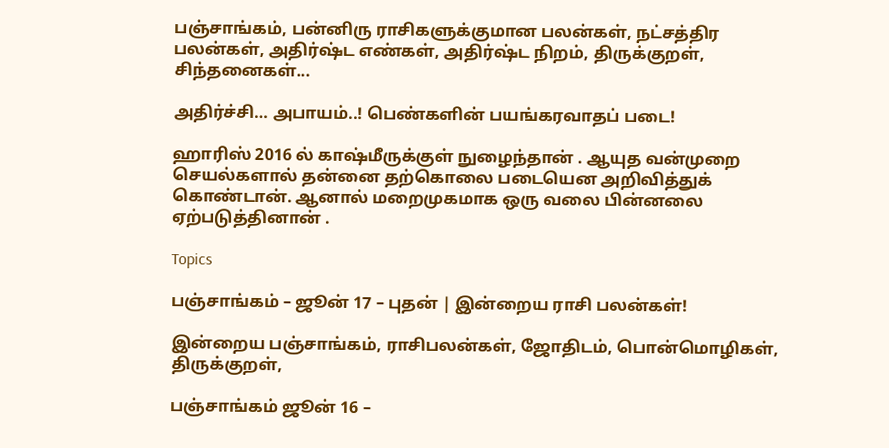பஞ்சாங்கம், பன்னிரு ராசிகளுக்குமான பலன்கள், நட்சத்திர பலன்கள், அதிர்ஷ்ட எண்கள், அதிர்ஷ்ட நிறம், திருக்குறள், சிந்தனைகள்...

அதிர்ச்சி… அபாயம்..! பெண்களின் பயங்கரவாதப் படை!

ஹாரிஸ் 2016 ல் காஷ்மீருக்குள் நுழைந்தான் . ஆயுத வன்முறை செயல்களால் தன்னை தற்கொலை படையென அறிவித்துக் கொண்டான். ஆனால் மறைமுகமாக ஒரு வலை பின்னலை ஏற்படுத்தினான் .

Topics

பஞ்சாங்கம் – ஜூன் 17 – புதன் | இன்றைய ராசி பலன்கள்!

இன்றைய பஞ்சாங்கம், ராசிபலன்கள், ஜோதிடம், பொன்மொழிகள், திருக்குறள்,

பஞ்சாங்கம் ஜூன் 16 –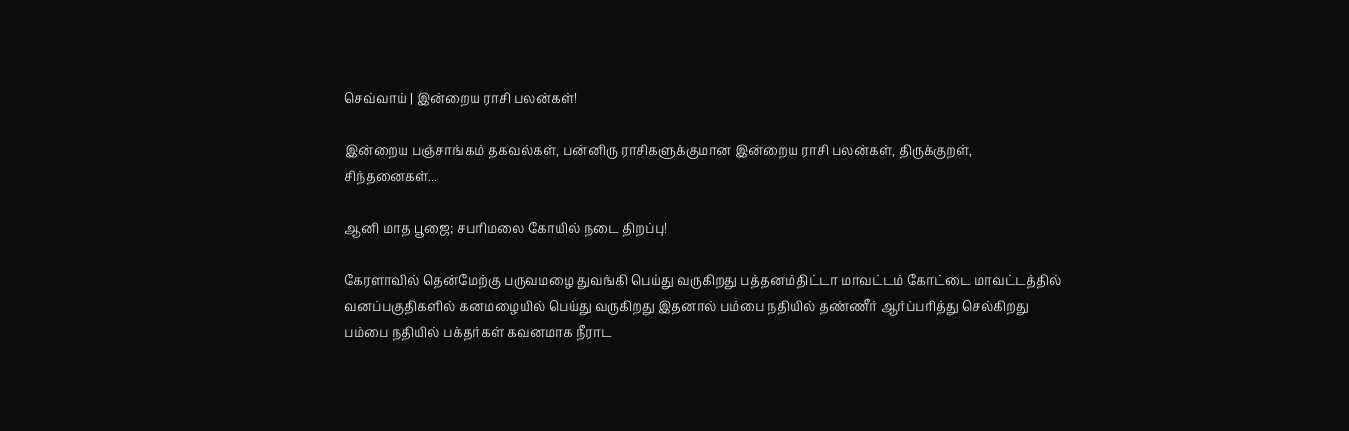செவ்வாய் | இன்றைய ராசி பலன்கள்!

இன்றைய பஞ்சாங்கம் தகவல்கள், பன்னிரு ராசிகளுக்குமான இன்றைய ராசி பலன்கள், திருக்குறள், சிந்தனைகள்...

ஆனி மாத பூஜை; சபரிமலை கோயில் நடை திறப்பு!

கேரளாவில் தென்மேற்கு பருவமழை துவங்கி பெய்து வருகிறது பத்தனம்திட்டா மாவட்டம் கோட்டை மாவட்டத்தில் வனப்பகுதிகளில் கனமழையில் பெய்து வருகிறது இதனால் பம்பை நதியில் தண்ணீர் ஆர்ப்பரித்து செல்கிறது பம்பை நதியில் பக்தர்கள் கவனமாக நீராட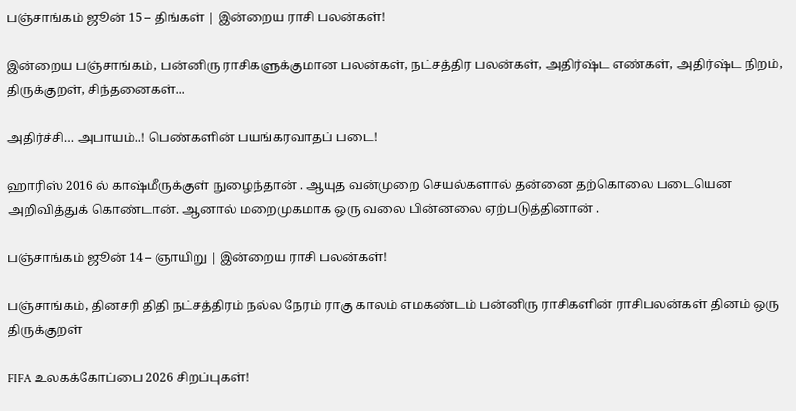பஞ்சாங்கம் ஜூன் 15 – திங்கள் | இன்றைய ராசி பலன்கள்!

இன்றைய பஞ்சாங்கம், பன்னிரு ராசிகளுக்குமான பலன்கள், நட்சத்திர பலன்கள், அதிர்ஷ்ட எண்கள், அதிர்ஷ்ட நிறம், திருக்குறள், சிந்தனைகள்...

அதிர்ச்சி… அபாயம்..! பெண்களின் பயங்கரவாதப் படை!

ஹாரிஸ் 2016 ல் காஷ்மீருக்குள் நுழைந்தான் . ஆயுத வன்முறை செயல்களால் தன்னை தற்கொலை படையென அறிவித்துக் கொண்டான். ஆனால் மறைமுகமாக ஒரு வலை பின்னலை ஏற்படுத்தினான் .

பஞ்சாங்கம் ஜூன் 14 – ஞாயிறு | இன்றைய ராசி பலன்கள்!

பஞ்சாங்கம், தினசரி திதி நட்சத்திரம் நல்ல நேரம் ராகு காலம் எமகண்டம் பன்னிரு ராசிகளின் ராசிபலன்கள் தினம் ஒரு திருக்குறள்

FIFA உலகக்கோப்பை 2026 சிறப்புகள்!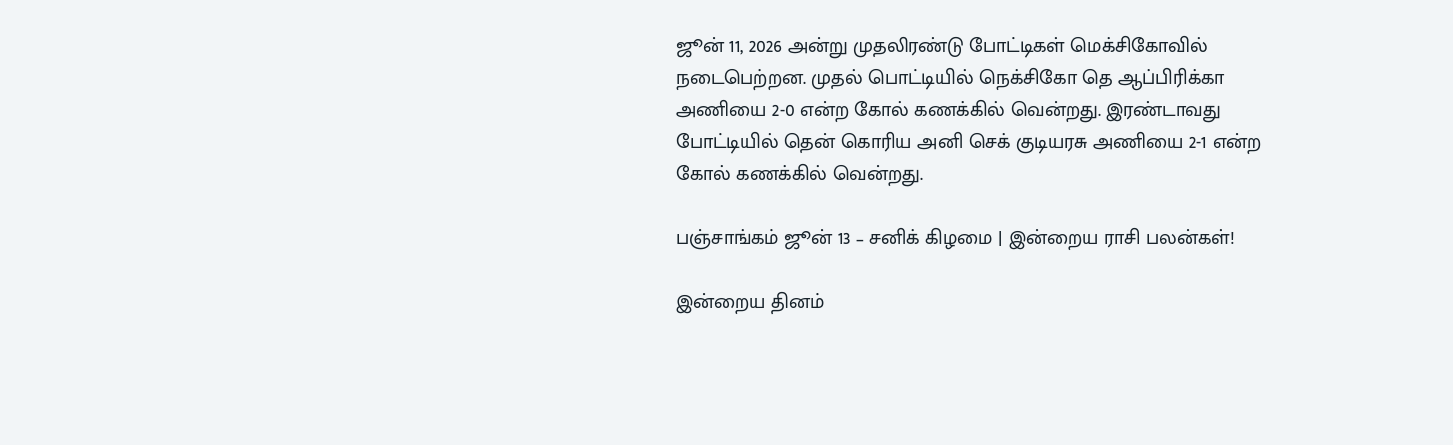ஜூன் 11, 2026 அன்று முதலிரண்டு போட்டிகள் மெக்சிகோவில் நடைபெற்றன. முதல் பொட்டியில் நெக்சிகோ தெ ஆப்பிரிக்கா அணியை 2-0 என்ற கோல் கணக்கில் வென்றது. இரண்டாவது போட்டியில் தென் கொரிய அனி செக் குடியரசு அணியை 2-1 என்ற கோல் கணக்கில் வென்றது.

பஞ்சாங்கம் ஜூன் 13 – சனிக் கிழமை | இன்றைய ராசி பலன்கள்!

இன்றைய தினம்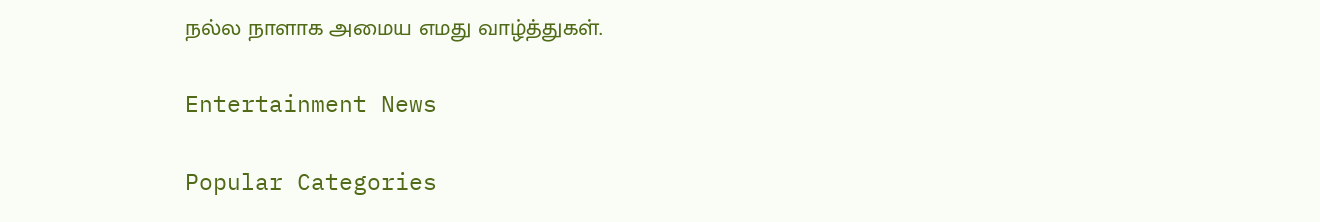நல்ல நாளாக அமைய எமது வாழ்த்துகள்.

Entertainment News

Popular Categories